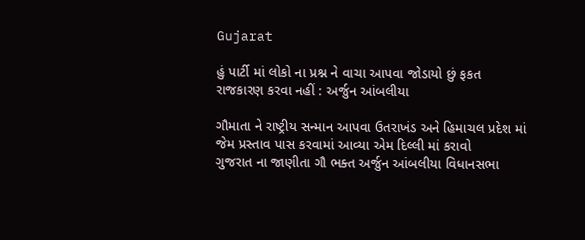Gujarat

હું પાર્ટી માં લોકો ના પ્રશ્ન ને વાચા આપવા જોડાયો છું ફકત રાજકારણ કરવા નહીં : અર્જુન આંબલીયા

ગૌમાતા ને રાષ્ટ્રીય સન્માન આપવા ઉતરાખંડ અને હિમાચલ પ્રદેશ માં જેમ પ્રસ્તાવ પાસ કરવામાં આવ્યા એમ દિલ્લી માં કરાવો
ગુજરાત ના જાણીતા ગૌ ભક્ત અર્જુન આંબલીયા વિધાનસભા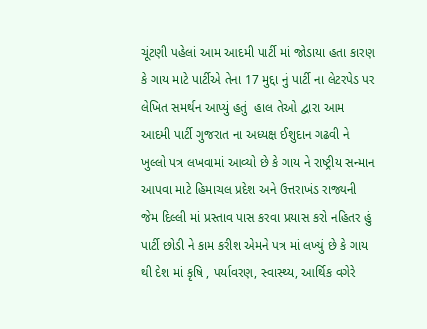ચૂંટણી પહેલાં આમ આદમી પાર્ટી માં જોડાયા હતા કારણ કે ગાય માટે પાર્ટીએ તેના 17 મુદ્દા નું પાર્ટી ના લેટરપેડ પર લેખિત સમર્થન આપ્યું હતું  હાલ તેઓ દ્વારા આમ આદમી પાર્ટી ગુજરાત ના અધ્યક્ષ ઈશુદાન ગઢવી ને ખુલ્લો પત્ર લખવામાં આવ્યો છે કે ગાય ને રાષ્ટ્રીય સન્માન આપવા માટે હિમાચલ પ્રદેશ અને ઉત્તરાખંડ રાજ્યની જેમ દિલ્લી માં પ્રસ્તાવ પાસ કરવા પ્રયાસ કરો નહિતર હું પાર્ટી છોડી ને કામ કરીશ એમને પત્ર માં લખ્યું છે કે ગાય થી દેશ માં કૃષિ , પર્યાવરણ, સ્વાસ્થ્ય, આર્થિક વગેરે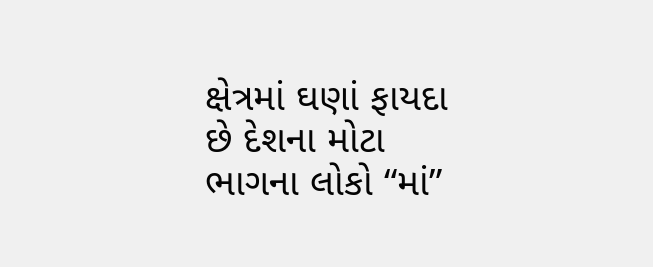ક્ષેત્રમાં ઘણાં ફાયદા છે દેશના મોટા ભાગના લોકો “માં”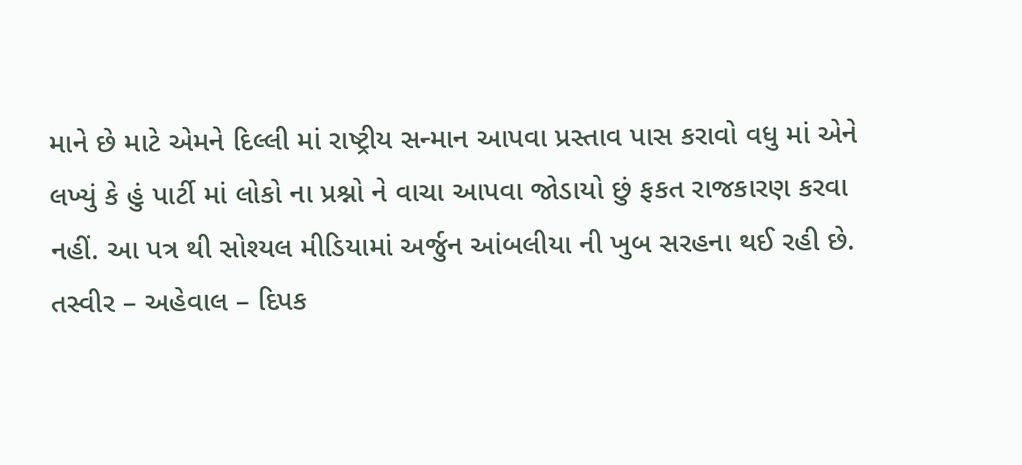માને છે માટે એમને દિલ્લી માં રાષ્ટ્રીય સન્માન આપવા પ્રસ્તાવ પાસ કરાવો વધુ માં એને લખ્યું કે હું પાર્ટી માં લોકો ના પ્રશ્નો ને વાચા આપવા જોડાયો છું ફકત રાજકારણ કરવા નહીં. આ પત્ર થી સોશ્યલ મીડિયામાં અર્જુન આંબલીયા ની ખુબ સરહના થઈ રહી છે.
તસ્વીર – અહેવાલ – દિપક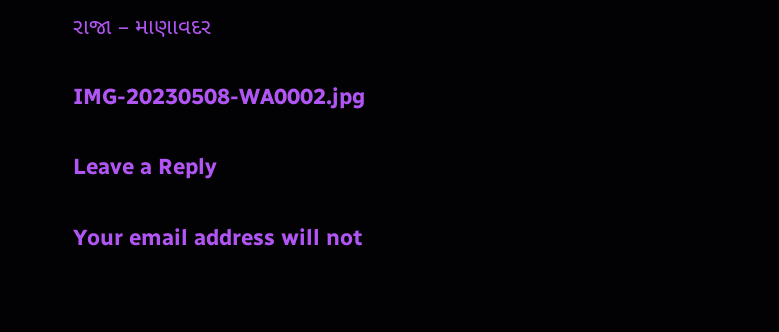રાજા – માણાવદર

IMG-20230508-WA0002.jpg

Leave a Reply

Your email address will not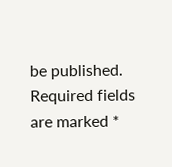be published. Required fields are marked *